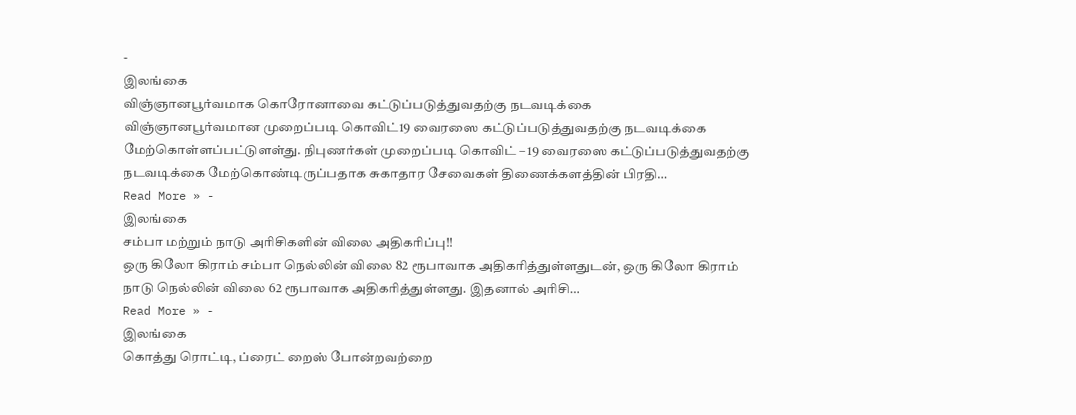-
இலங்கை
விஞ்ஞானபூர்வமாக கொரோனாவை கட்டுப்படுத்துவதற்கு நடவடிக்கை
விஞ்ஞானபூர்வமான முறைப்படி கொவிட்19 வைரஸை கட்டுப்படுத்துவதற்கு நடவடிக்கை மேற்கொள்ளப்பட்டுளள்து. நிபுணர்கள் முறைப்படி கொவிட் – 19 வைரஸை கட்டுப்படுத்துவதற்கு நடவடிக்கை மேற்கொண்டிருப்பதாக சுகாதார சேவைகள் திணைக்களத்தின் பிரதி…
Read More » -
இலங்கை
சம்பா மற்றும் நாடு அரிசிகளின் விலை அதிகரிப்பு!!
ஒரு கிலோ கிராம் சம்பா நெல்லின் விலை 82 ரூபாவாக அதிகரித்துள்ளதுடன், ஒரு கிலோ கிராம் நாடு நெல்லின் விலை 62 ரூபாவாக அதிகரித்துள்ளது. இதனால் அரிசி…
Read More » -
இலங்கை
கொத்து ரொட்டி, ப்ரைட் றைஸ் போன்றவற்றை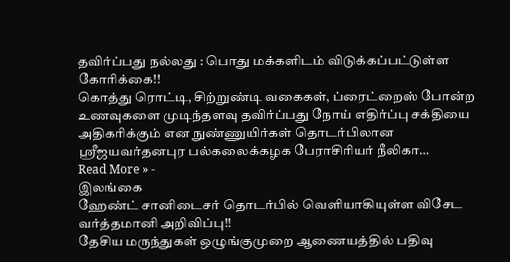தவிர்ப்பது நல்லது : பொது மக்களிடம் விடுக்கப்பட்டுள்ள கோரிக்கை!!
கொத்து ரொட்டி, சிற்றுண்டி வகைகள், ப்ரைட்றைஸ் போன்ற உணவுகளை முடிந்தளவு தவிர்ப்பது நோய் எதிர்ப்பு சக்தியை அதிகரிக்கும் என நுண்ணுயிர்கள் தொடர்பிலான ஸ்ரீஜயவர்தனபுர பல்கலைக்கழக பேராசிரியர் நீலிகா…
Read More » -
இலங்கை
ஹேண்ட் சானிடைசர் தொடர்பில் வெளியாகியுள்ள விசேட வர்த்தமானி அறிவிப்பு!!
தேசிய மருந்துகள் ஒழுங்குமுறை ஆணையத்தில் பதிவு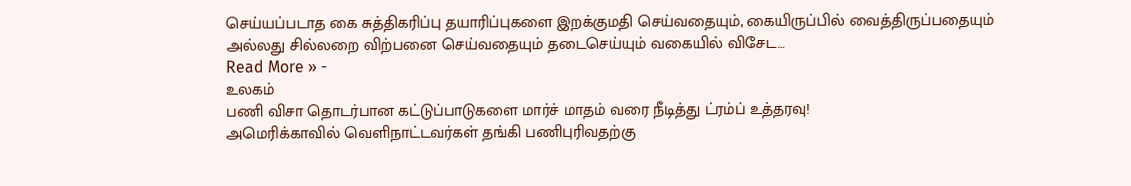செய்யப்படாத கை சுத்திகரிப்பு தயாரிப்புகளை இறக்குமதி செய்வதையும், கையிருப்பில் வைத்திருப்பதையும் அல்லது சில்லறை விற்பனை செய்வதையும் தடைசெய்யும் வகையில் விசேட…
Read More » -
உலகம்
பணி விசா தொடர்பான கட்டுப்பாடுகளை மார்ச் மாதம் வரை நீடித்து ட்ரம்ப் உத்தரவு!
அமெரிக்காவில் வெளிநாட்டவர்கள் தங்கி பணிபுரிவதற்கு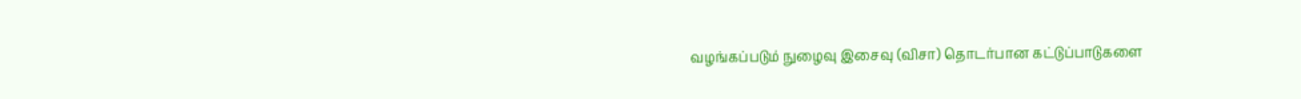வழங்கப்படும் நுழைவு இசைவு (விசா) தொடர்பான கட்டுப்பாடுகளை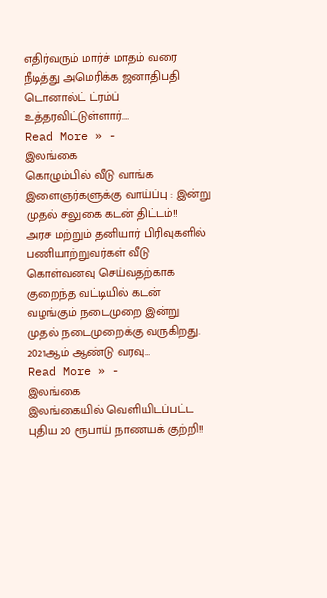எதிர்வரும் மார்ச் மாதம் வரை நீடித்து அமெரிக்க ஜனாதிபதி டொனால்ட் ட்ரம்ப் உத்தரவிட்டுள்ளார்.…
Read More » -
இலங்கை
கொழும்பில் வீடு வாங்க இளைஞர்களுக்கு வாய்ப்பு : இன்று முதல் சலுகை கடன் திட்டம்!!
அரச மற்றும் தனியார் பிரிவுகளில் பணியாற்றுவர்கள் வீடு கொள்வனவு செய்வதற்காக குறைந்த வட்டியில் கடன் வழங்கும் நடைமுறை இன்று முதல் நடைமுறைக்கு வருகிறது. 2021ஆம் ஆண்டு வரவு…
Read More » -
இலங்கை
இலங்கையில் வெளியிடப்பட்ட புதிய 20 ரூபாய் நாணயக் குற்றி!!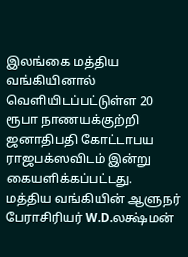இலங்கை மத்திய வங்கியினால் வௌியிடப்பட்டுள்ள 20 ரூபா நாணயக்குற்றி ஜனாதிபதி கோட்டாபய ராஜபக்ஸவிடம் இன்று கையளிக்கப்பட்டது. மத்திய வங்கியின் ஆளுநர் பேராசிரியர் W.D.லக்ஷ்மன்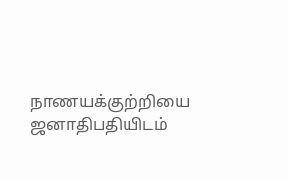நாணயக்குற்றியை ஜனாதிபதியிடம்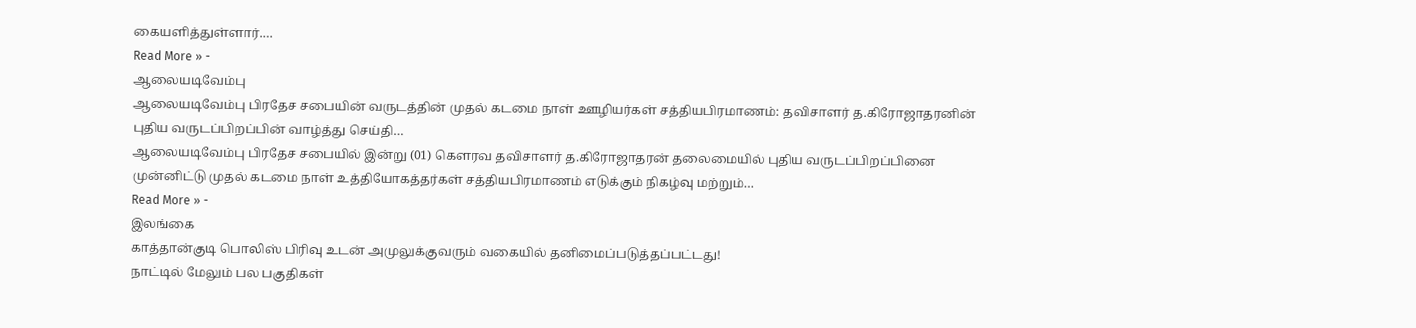கையளித்துள்ளார்.…
Read More » -
ஆலையடிவேம்பு
ஆலையடிவேம்பு பிரதேச சபையின் வருடத்தின் முதல் கடமை நாள் ஊழியர்கள் சத்தியபிரமாணம்: தவிசாளர் த.கிரோஜாதரனின் புதிய வருடப்பிறப்பின் வாழ்த்து செய்தி…
ஆலையடிவேம்பு பிரதேச சபையில் இன்று (01) கௌரவ தவிசாளர் த.கிரோஜாதரன் தலைமையில் புதிய வருடப்பிறப்பினை முன்னிட்டு முதல் கடமை நாள் உத்தியோகத்தர்கள் சத்தியபிரமாணம் எடுக்கும் நிகழ்வு மற்றும்…
Read More » -
இலங்கை
காத்தான்குடி பொலிஸ் பிரிவு உடன் அமுலுக்குவரும் வகையில் தனிமைப்படுத்தப்பட்டது!
நாட்டில் மேலும் பல பகுதிகள்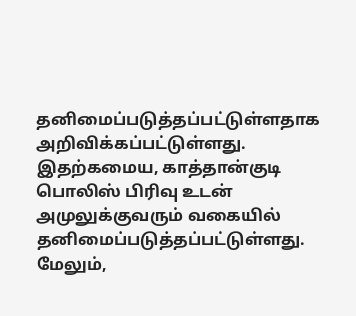தனிமைப்படுத்தப்பட்டுள்ளதாக அறிவிக்கப்பட்டுள்ளது. இதற்கமைய, காத்தான்குடி பொலிஸ் பிரிவு உடன் அமுலுக்குவரும் வகையில் தனிமைப்படுத்தப்பட்டுள்ளது. மேலும்,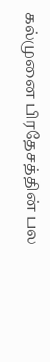கல்முனை பிரதேசத்தின் பல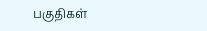பகுதிகள்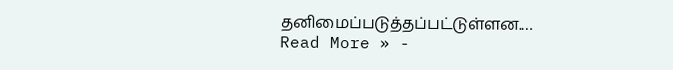தனிமைப்படுத்தப்பட்டுள்ளன.…
Read More » -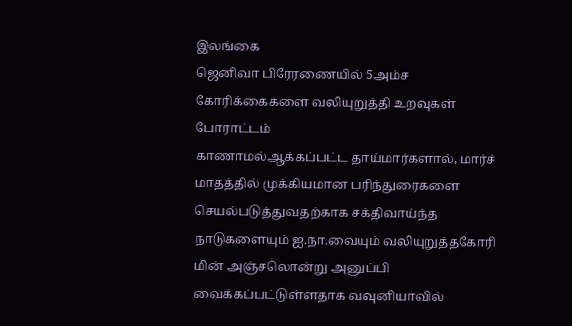இலங்கை
ஜெனிவா பிரேரணையில் 5அம்ச கோரிக்கைகளை வலியுறுத்தி உறவுகள் போராட்டம்
காணாமல்ஆக்கப்பட்ட தாய்மார்களால், மார்ச் மாதத்தில் முக்கியமான பரிந்துரைகளை செயல்படுத்துவதற்காக சக்திவாய்ந்த நாடுகளையும் ஐ.நா.வையும் வலியுறுத்தகோரி மின் அஞ்சலொன்று அனுப்பி வைக்கப்பட்டுள்ளதாக வவுனியாவில்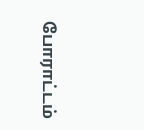போராட்டம்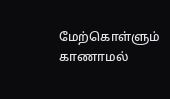மேற்கொள்ளும் காணாமல்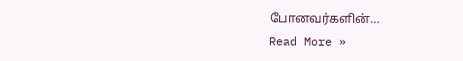போனவர்களின்…
Read More »